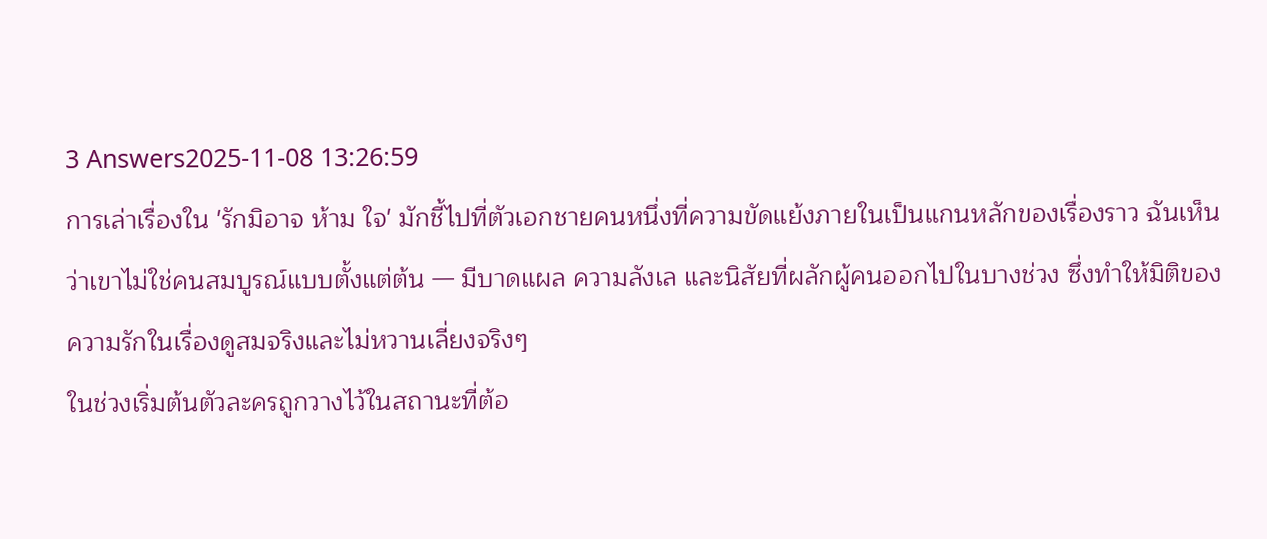3 Answers2025-11-08 13:26:59
การเล่าเรื่องใน 'รักมิอาจ ห้าม ใจ' มักชี้ไปที่ตัวเอกชายคนหนึ่งที่ความขัดแย้งภายในเป็นแกนหลักของเรื่องราว ฉันเห็นว่าเขาไม่ใช่คนสมบูรณ์แบบตั้งแต่ต้น — มีบาดแผล ความลังเล และนิสัยที่ผลักผู้คนออกไปในบางช่วง ซึ่งทำให้มิติของความรักในเรื่องดูสมจริงและไม่หวานเลี่ยงจริงๆ
ในช่วงเริ่มต้นตัวละครถูกวางไว้ในสถานะที่ต้อ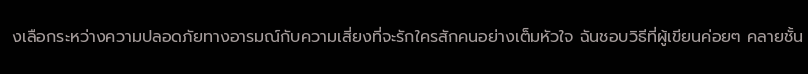งเลือกระหว่างความปลอดภัยทางอารมณ์กับความเสี่ยงที่จะรักใครสักคนอย่างเต็มหัวใจ ฉันชอบวิธีที่ผู้เขียนค่อยๆ คลายชั้น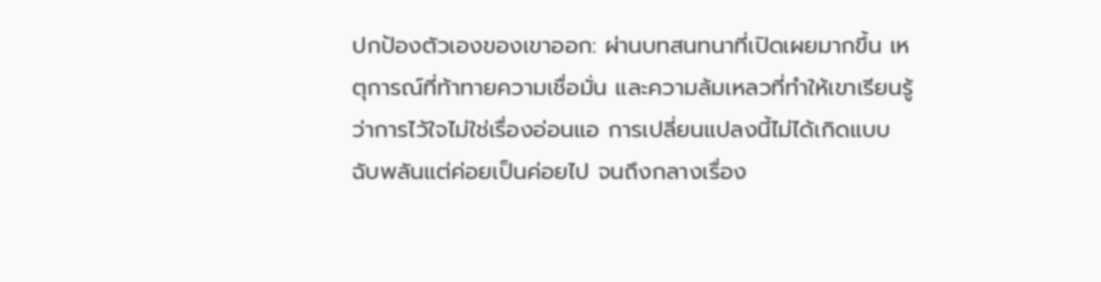ปกป้องตัวเองของเขาออก: ผ่านบทสนทนาที่เปิดเผยมากขึ้น เหตุการณ์ที่ท้าทายความเชื่อมั่น และความล้มเหลวที่ทำให้เขาเรียนรู้ว่าการไว้ใจไม่ใช่เรื่องอ่อนแอ การเปลี่ยนแปลงนี้ไม่ได้เกิดแบบฉับพลันแต่ค่อยเป็นค่อยไป จนถึงกลางเรื่อง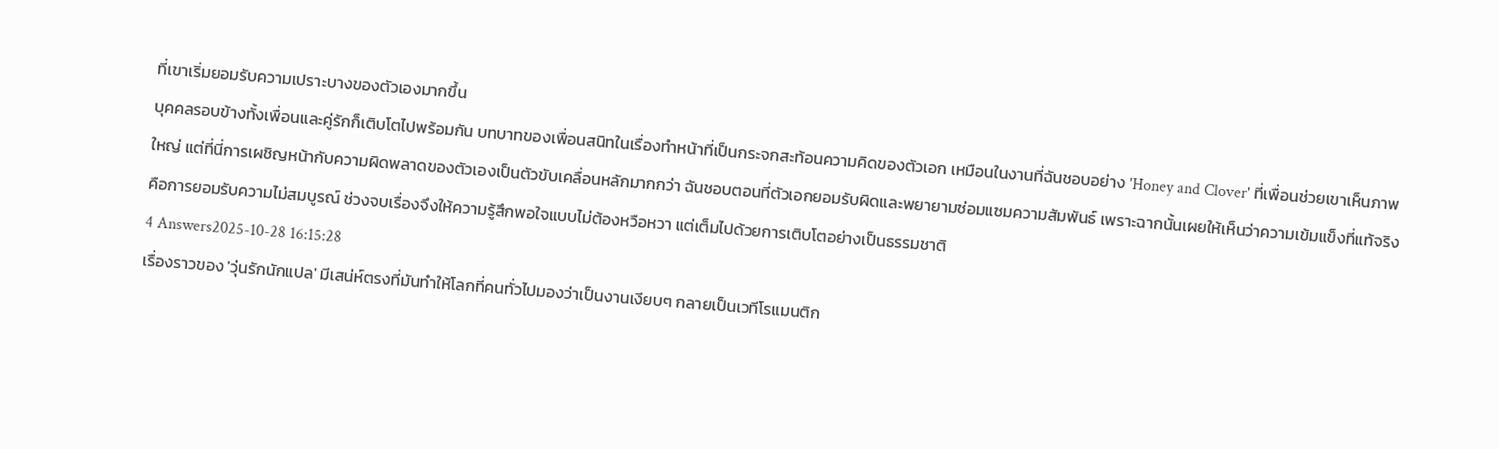ที่เขาเริ่มยอมรับความเปราะบางของตัวเองมากขึ้น
บุคคลรอบข้างทั้งเพื่อนและคู่รักก็เติบโตไปพร้อมกัน บทบาทของเพื่อนสนิทในเรื่องทำหน้าที่เป็นกระจกสะท้อนความคิดของตัวเอก เหมือนในงานที่ฉันชอบอย่าง 'Honey and Clover' ที่เพื่อนช่วยเขาเห็นภาพใหญ่ แต่ที่นี่การเผชิญหน้ากับความผิดพลาดของตัวเองเป็นตัวขับเคลื่อนหลักมากกว่า ฉันชอบตอนที่ตัวเอกยอมรับผิดและพยายามซ่อมแซมความสัมพันธ์ เพราะฉากนั้นเผยให้เห็นว่าความเข้มแข็งที่แท้จริงคือการยอมรับความไม่สมบูรณ์ ช่วงจบเรื่องจึงให้ความรู้สึกพอใจแบบไม่ต้องหวือหวา แต่เต็มไปด้วยการเติบโตอย่างเป็นธรรมชาติ
4 Answers2025-10-28 16:15:28
เรื่องราวของ 'วุ่นรักนักแปล' มีเสน่ห์ตรงที่มันทำให้โลกที่คนทั่วไปมองว่าเป็นงานเงียบๆ กลายเป็นเวทีโรแมนติก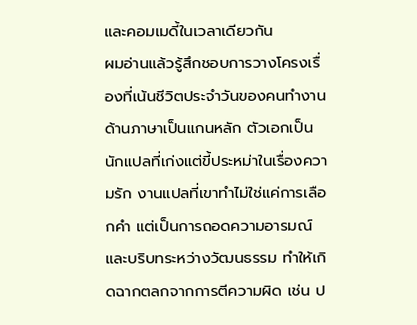และคอมเมดี้ในเวลาเดียวกัน
ผมอ่านแล้วรู้สึกชอบการวางโครงเรื่องที่เน้นชีวิตประจำวันของคนทำงานด้านภาษาเป็นแกนหลัก ตัวเอกเป็นนักแปลที่เก่งแต่ขี้ประหม่าในเรื่องความรัก งานแปลที่เขาทำไม่ใช่แค่การเลือกคำ แต่เป็นการถอดความอารมณ์และบริบทระหว่างวัฒนธรรม ทำให้เกิดฉากตลกจากการตีความผิด เช่น ป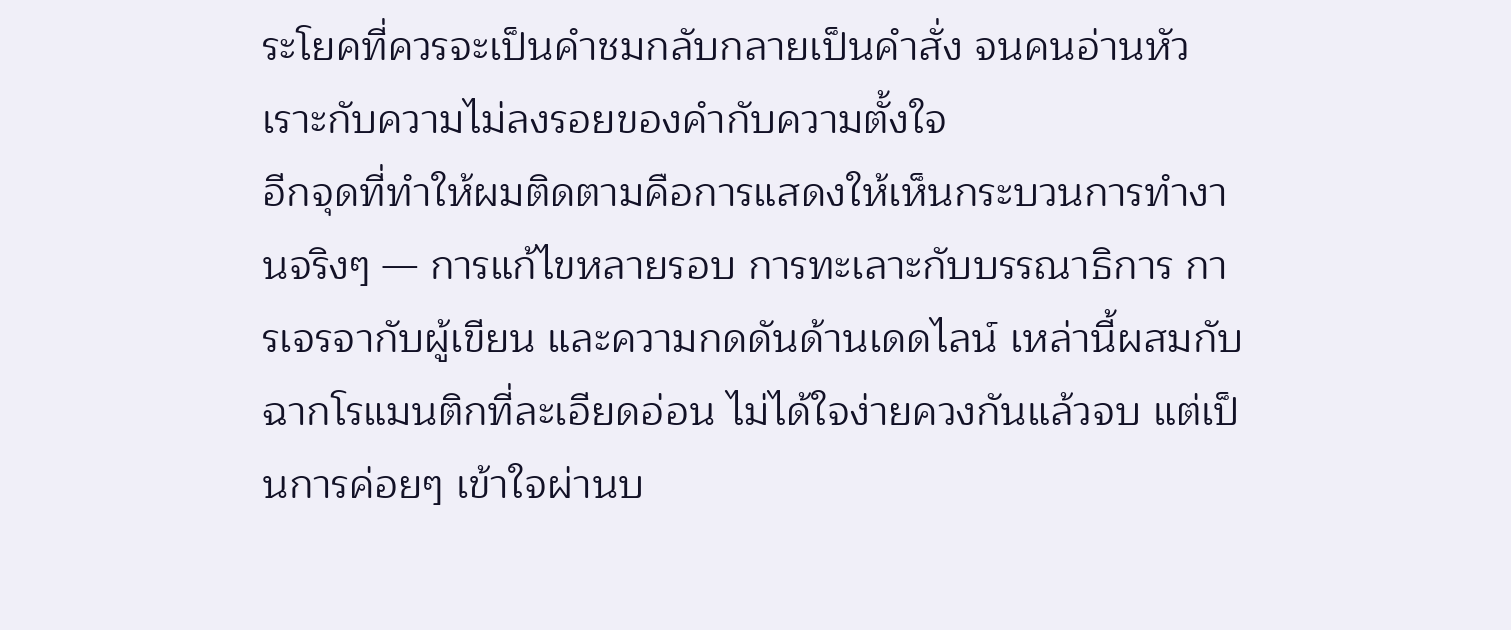ระโยคที่ควรจะเป็นคำชมกลับกลายเป็นคำสั่ง จนคนอ่านหัวเราะกับความไม่ลงรอยของคำกับความตั้งใจ
อีกจุดที่ทำให้ผมติดตามคือการแสดงให้เห็นกระบวนการทำงานจริงๆ — การแก้ไขหลายรอบ การทะเลาะกับบรรณาธิการ การเจรจากับผู้เขียน และความกดดันด้านเดดไลน์ เหล่านี้ผสมกับฉากโรแมนติกที่ละเอียดอ่อน ไม่ได้ใจง่ายควงกันแล้วจบ แต่เป็นการค่อยๆ เข้าใจผ่านบ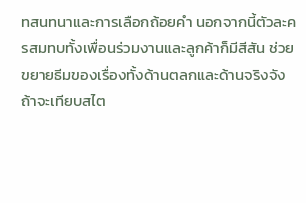ทสนทนาและการเลือกถ้อยคำ นอกจากนี้ตัวละครสมทบทั้งเพื่อนร่วมงานและลูกค้าก็มีสีสัน ช่วยขยายธีมของเรื่องทั้งด้านตลกและด้านจริงจัง
ถ้าจะเทียบสไต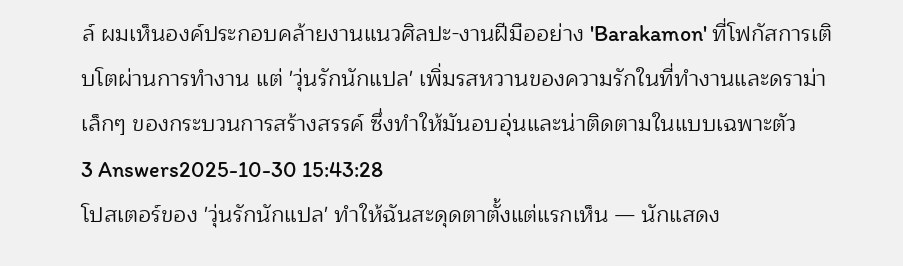ล์ ผมเห็นองค์ประกอบคล้ายงานแนวศิลปะ-งานฝีมืออย่าง 'Barakamon' ที่โฟกัสการเติบโตผ่านการทำงาน แต่ 'วุ่นรักนักแปล' เพิ่มรสหวานของความรักในที่ทำงานและดราม่าเล็กๆ ของกระบวนการสร้างสรรค์ ซึ่งทำให้มันอบอุ่นและน่าติดตามในแบบเฉพาะตัว
3 Answers2025-10-30 15:43:28
โปสเตอร์ของ 'วุ่นรักนักแปล' ทำให้ฉันสะดุดตาตั้งแต่แรกเห็น — นักแสดง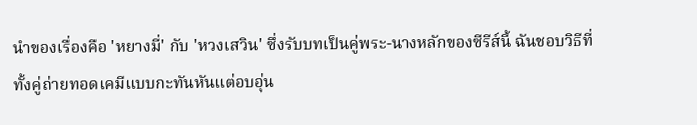นำของเรื่องคือ 'หยางมี่' กับ 'หวงเสวิน' ซึ่งรับบทเป็นคู่พระ-นางหลักของซีรีส์นี้ ฉันชอบวิธีที่ทั้งคู่ถ่ายทอดเคมีแบบกะทันหันแต่อบอุ่น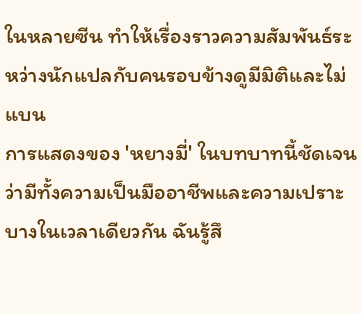ในหลายซีน ทำให้เรื่องราวความสัมพันธ์ระหว่างนักแปลกับคนรอบข้างดูมีมิติและไม่แบน
การแสดงของ 'หยางมี่' ในบทบาทนี้ชัดเจนว่ามีทั้งความเป็นมืออาชีพและความเปราะบางในเวลาเดียวกัน ฉันรู้สึ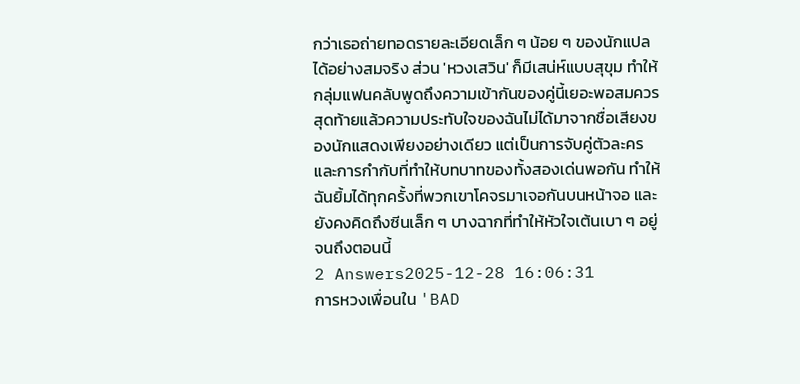กว่าเธอถ่ายทอดรายละเอียดเล็ก ๆ น้อย ๆ ของนักแปลได้อย่างสมจริง ส่วน 'หวงเสวิน' ก็มีเสน่ห์แบบสุขุม ทำให้กลุ่มแฟนคลับพูดถึงความเข้ากันของคู่นี้เยอะพอสมควร
สุดท้ายแล้วความประทับใจของฉันไม่ได้มาจากชื่อเสียงของนักแสดงเพียงอย่างเดียว แต่เป็นการจับคู่ตัวละครและการกำกับที่ทำให้บทบาทของทั้งสองเด่นพอกัน ทำให้ฉันยิ้มได้ทุกครั้งที่พวกเขาโคจรมาเจอกันบนหน้าจอ และยังคงคิดถึงซีนเล็ก ๆ บางฉากที่ทำให้หัวใจเต้นเบา ๆ อยู่จนถึงตอนนี้
2 Answers2025-12-28 16:06:31
การหวงเพื่อนใน 'BAD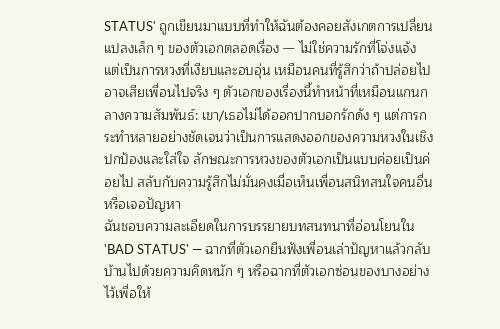STATUS' ถูกเขียนมาแบบที่ทำให้ฉันต้องคอยสังเกตการเปลี่ยนแปลงเล็ก ๆ ของตัวเอกตลอดเรื่อง — ไม่ใช่ความรักที่โจ่งแจ้ง แต่เป็นการหวงที่เงียบและอบอุ่น เหมือนคนที่รู้สึกว่าถ้าปล่อยไปอาจเสียเพื่อนไปจริง ๆ ตัวเอกของเรื่องนี้ทำหน้าที่เหมือนแกนกลางความสัมพันธ์: เขา/เธอไม่ได้ออกปากบอกรักดัง ๆ แต่การกระทำหลายอย่างชัดเจนว่าเป็นการแสดงออกของความหวงในเชิงปกป้องและใส่ใจ ลักษณะการหวงของตัวเอกเป็นแบบค่อยเป็นค่อยไป สลับกับความรู้สึกไม่มั่นคงเมื่อเห็นเพื่อนสนิทสนใจคนอื่นหรือเจอปัญหา
ฉันชอบความละเอียดในการบรรยายบทสนทนาที่อ่อนโยนใน 'BAD STATUS' — ฉากที่ตัวเอกยืนฟังเพื่อนเล่าปัญหาแล้วกลับบ้านไปด้วยความคิดหนัก ๆ หรือฉากที่ตัวเอกซ่อนของบางอย่างไว้เพื่อให้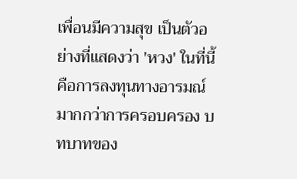เพื่อนมีความสุข เป็นตัวอย่างที่แสดงว่า 'หวง' ในที่นี้คือการลงทุนทางอารมณ์มากกว่าการครอบครอง บทบาทของ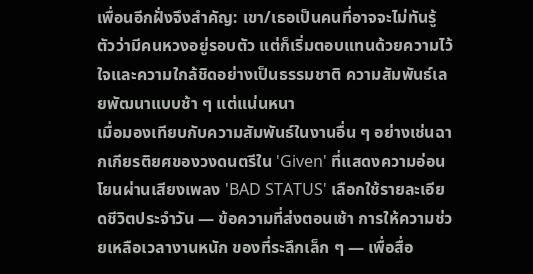เพื่อนอีกฝั่งจึงสำคัญ: เขา/เธอเป็นคนที่อาจจะไม่ทันรู้ตัวว่ามีคนหวงอยู่รอบตัว แต่ก็เริ่มตอบแทนด้วยความไว้ใจและความใกล้ชิดอย่างเป็นธรรมชาติ ความสัมพันธ์เลยพัฒนาแบบช้า ๆ แต่แน่นหนา
เมื่อมองเทียบกับความสัมพันธ์ในงานอื่น ๆ อย่างเช่นฉากเกียรติยศของวงดนตรีใน 'Given' ที่แสดงความอ่อนโยนผ่านเสียงเพลง 'BAD STATUS' เลือกใช้รายละเอียดชีวิตประจำวัน — ข้อความที่ส่งตอนเช้า การให้ความช่วยเหลือเวลางานหนัก ของที่ระลึกเล็ก ๆ — เพื่อสื่อ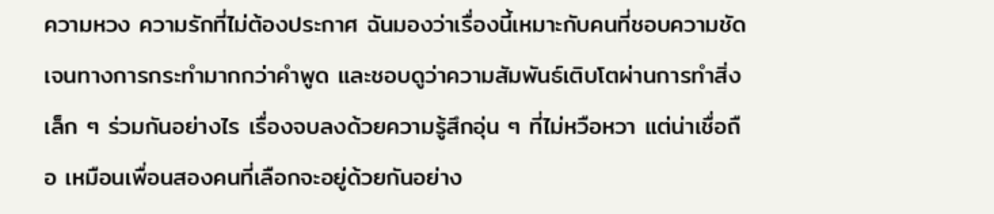ความหวง ความรักที่ไม่ต้องประกาศ ฉันมองว่าเรื่องนี้เหมาะกับคนที่ชอบความชัดเจนทางการกระทำมากกว่าคำพูด และชอบดูว่าความสัมพันธ์เติบโตผ่านการทำสิ่งเล็ก ๆ ร่วมกันอย่างไร เรื่องจบลงด้วยความรู้สึกอุ่น ๆ ที่ไม่หวือหวา แต่น่าเชื่อถือ เหมือนเพื่อนสองคนที่เลือกจะอยู่ด้วยกันอย่าง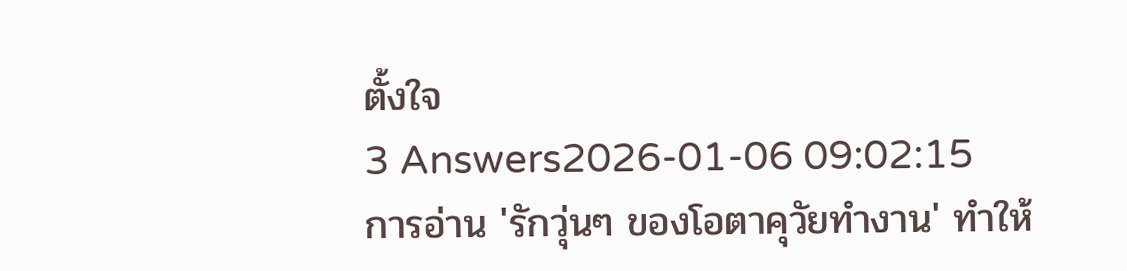ตั้งใจ
3 Answers2026-01-06 09:02:15
การอ่าน 'รักวุ่นๆ ของโอตาคุวัยทำงาน' ทำให้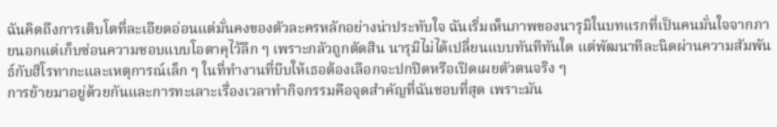ฉันคิดถึงการเติบโตที่ละเอียดอ่อนแต่มั่นคงของตัวละครหลักอย่างน่าประทับใจ ฉันเริ่มเห็นภาพของนารุมิในบทแรกที่เป็นคนมั่นใจจากภายนอกแต่เก็บซ่อนความชอบแบบโอตาคุไว้ลึก ๆ เพราะกลัวถูกตัดสิน นารุมิไม่ได้เปลี่ยนแบบทันทีทันใด แต่พัฒนาทีละนิดผ่านความสัมพันธ์กับฮิโรทากะและเหตุการณ์เล็ก ๆ ในที่ทำงานที่บีบให้เธอต้องเลือกจะปกปิดหรือเปิดเผยตัวตนจริง ๆ
การย้ายมาอยู่ด้วยกันและการทะเลาะเรื่องเวลาทำกิจกรรมคือจุดสำคัญที่ฉันชอบที่สุด เพราะมัน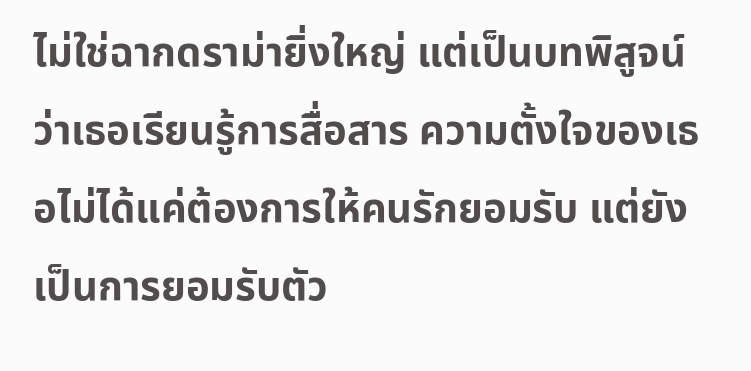ไม่ใช่ฉากดราม่ายิ่งใหญ่ แต่เป็นบทพิสูจน์ว่าเธอเรียนรู้การสื่อสาร ความตั้งใจของเธอไม่ได้แค่ต้องการให้คนรักยอมรับ แต่ยังเป็นการยอมรับตัว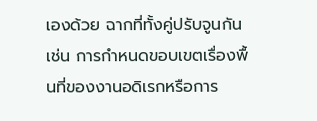เองด้วย ฉากที่ทั้งคู่ปรับจูนกัน เช่น การกำหนดขอบเขตเรื่องพื้นที่ของงานอดิเรกหรือการ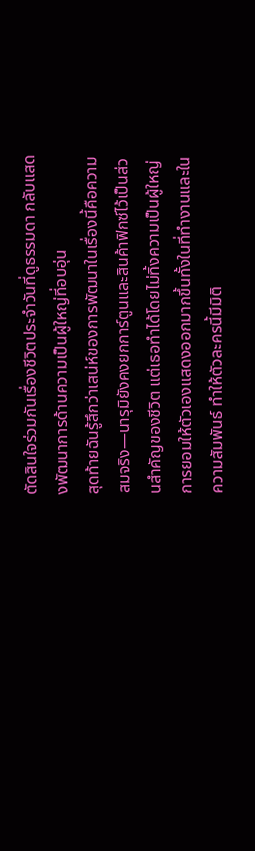ตัดสินใจร่วมกันเรื่องชีวิตประจำวันที่ดูธรรมดา กลับแสดงพัฒนาการด้านความเป็นผู้ใหญ่ที่อบอุ่น
สุดท้ายฉันรู้สึกว่าเสน่ห์ของการพัฒนาในเรื่องนี้คือความสมจริง—นารุมิยังคงยกการ์ตูนและสินค้าฟิกซ์ไว้เป็นส่วนสำคัญของชีวิต แต่เธอทำได้โดยไม่ทิ้งความเป็นผู้ใหญ่ การยอมให้ตัวเองแสดงออกมากขึ้นทั้งในที่ทำงานและในความสัมพันธ์ ทำให้ตัวละครนี้มีมิติ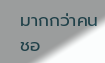มากกว่าคนชอ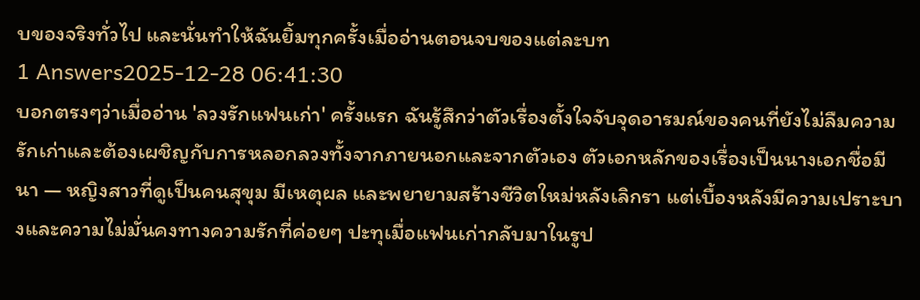บของจริงทั่วไป และนั่นทำให้ฉันยิ้มทุกครั้งเมื่ออ่านตอนจบของแต่ละบท
1 Answers2025-12-28 06:41:30
บอกตรงๆว่าเมื่ออ่าน 'ลวงรักแฟนเก่า' ครั้งแรก ฉันรู้สึกว่าตัวเรื่องตั้งใจจับจุดอารมณ์ของคนที่ยังไม่ลืมความรักเก่าและต้องเผชิญกับการหลอกลวงทั้งจากภายนอกและจากตัวเอง ตัวเอกหลักของเรื่องเป็นนางเอกชื่อมีนา — หญิงสาวที่ดูเป็นคนสุขุม มีเหตุผล และพยายามสร้างชีวิตใหม่หลังเลิกรา แต่เบื้องหลังมีความเปราะบางและความไม่มั่นคงทางความรักที่ค่อยๆ ปะทุเมื่อแฟนเก่ากลับมาในรูป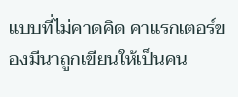แบบที่ไม่คาดคิด คาแรกเตอร์ของมีนาถูกเขียนให้เป็นคน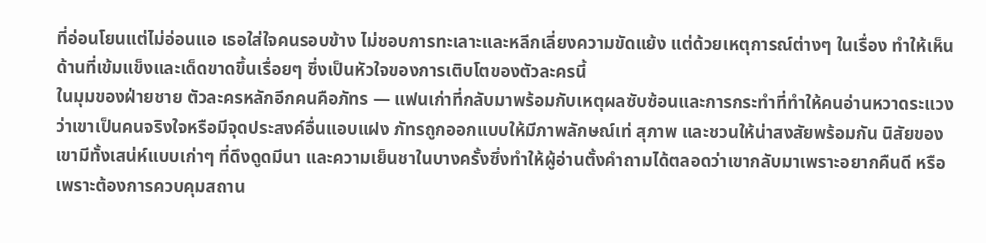ที่อ่อนโยนแต่ไม่อ่อนแอ เธอใส่ใจคนรอบข้าง ไม่ชอบการทะเลาะและหลีกเลี่ยงความขัดแย้ง แต่ด้วยเหตุการณ์ต่างๆ ในเรื่อง ทำให้เห็นด้านที่เข้มแข็งและเด็ดขาดขึ้นเรื่อยๆ ซึ่งเป็นหัวใจของการเติบโตของตัวละครนี้
ในมุมของฝ่ายชาย ตัวละครหลักอีกคนคือภัทร — แฟนเก่าที่กลับมาพร้อมกับเหตุผลซับซ้อนและการกระทำที่ทำให้คนอ่านหวาดระแวงว่าเขาเป็นคนจริงใจหรือมีจุดประสงค์อื่นแอบแฝง ภัทรถูกออกแบบให้มีภาพลักษณ์เท่ สุภาพ และชวนให้น่าสงสัยพร้อมกัน นิสัยของเขามีทั้งเสน่ห์แบบเก่าๆ ที่ดึงดูดมีนา และความเย็นชาในบางครั้งซึ่งทำให้ผู้อ่านตั้งคำถามได้ตลอดว่าเขากลับมาเพราะอยากคืนดี หรือเพราะต้องการควบคุมสถาน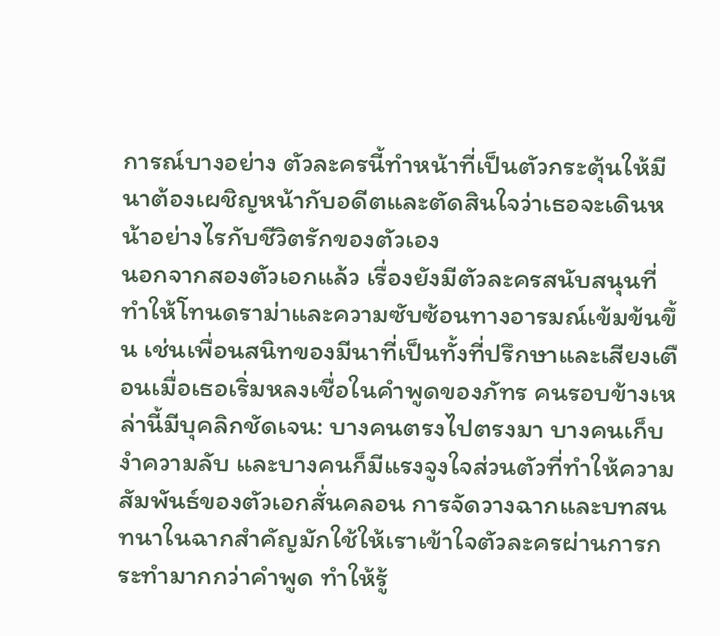การณ์บางอย่าง ตัวละครนี้ทำหน้าที่เป็นตัวกระตุ้นให้มีนาต้องเผชิญหน้ากับอดีตและตัดสินใจว่าเธอจะเดินหน้าอย่างไรกับชีวิตรักของตัวเอง
นอกจากสองตัวเอกแล้ว เรื่องยังมีตัวละครสนับสนุนที่ทำให้โทนดราม่าและความซับซ้อนทางอารมณ์เข้มข้นขึ้น เช่นเพื่อนสนิทของมีนาที่เป็นทั้งที่ปรึกษาและเสียงเตือนเมื่อเธอเริ่มหลงเชื่อในคำพูดของภัทร คนรอบข้างเหล่านี้มีบุคลิกชัดเจน: บางคนตรงไปตรงมา บางคนเก็บงำความลับ และบางคนก็มีแรงจูงใจส่วนตัวที่ทำให้ความสัมพันธ์ของตัวเอกสั่นคลอน การจัดวางฉากและบทสนทนาในฉากสำคัญมักใช้ให้เราเข้าใจตัวละครผ่านการกระทำมากกว่าคำพูด ทำให้รู้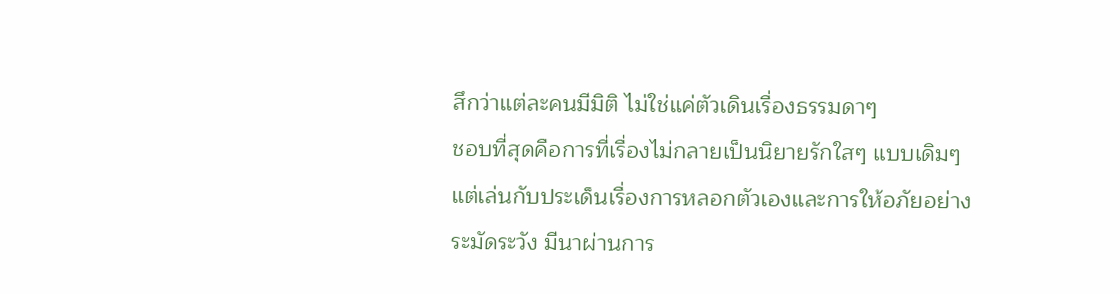สึกว่าแต่ละคนมีมิติ ไม่ใช่แค่ตัวเดินเรื่องธรรมดาๆ
ชอบที่สุดคือการที่เรื่องไม่กลายเป็นนิยายรักใสๆ แบบเดิมๆ แต่เล่นกับประเด็นเรื่องการหลอกตัวเองและการให้อภัยอย่างระมัดระวัง มีนาผ่านการ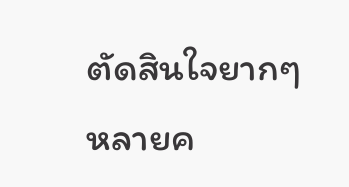ตัดสินใจยากๆ หลายค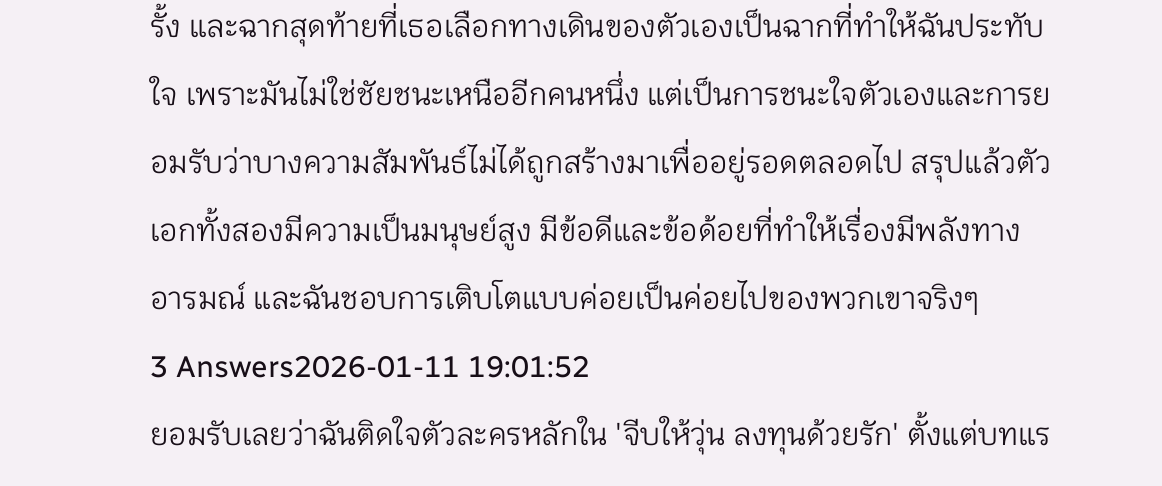รั้ง และฉากสุดท้ายที่เธอเลือกทางเดินของตัวเองเป็นฉากที่ทำให้ฉันประทับใจ เพราะมันไม่ใช่ชัยชนะเหนืออีกคนหนึ่ง แต่เป็นการชนะใจตัวเองและการยอมรับว่าบางความสัมพันธ์ไม่ได้ถูกสร้างมาเพื่ออยู่รอดตลอดไป สรุปแล้วตัวเอกทั้งสองมีความเป็นมนุษย์สูง มีข้อดีและข้อด้อยที่ทำให้เรื่องมีพลังทางอารมณ์ และฉันชอบการเติบโตแบบค่อยเป็นค่อยไปของพวกเขาจริงๆ
3 Answers2026-01-11 19:01:52
ยอมรับเลยว่าฉันติดใจตัวละครหลักใน 'จีบให้วุ่น ลงทุนด้วยรัก' ตั้งแต่บทแร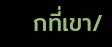กที่เขา/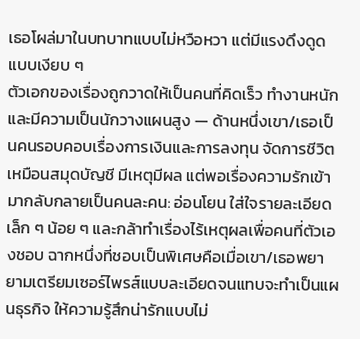เธอโผล่มาในบทบาทแบบไม่หวือหวา แต่มีแรงดึงดูดแบบเงียบ ๆ
ตัวเอกของเรื่องถูกวาดให้เป็นคนที่คิดเร็ว ทำงานหนัก และมีความเป็นนักวางแผนสูง — ด้านหนึ่งเขา/เธอเป็นคนรอบคอบเรื่องการเงินและการลงทุน จัดการชีวิตเหมือนสมุดบัญชี มีเหตุมีผล แต่พอเรื่องความรักเข้ามากลับกลายเป็นคนละคน: อ่อนโยน ใส่ใจรายละเอียดเล็ก ๆ น้อย ๆ และกล้าทำเรื่องไร้เหตุผลเพื่อคนที่ตัวเองชอบ ฉากหนึ่งที่ชอบเป็นพิเศษคือเมื่อเขา/เธอพยายามเตรียมเซอร์ไพรส์แบบละเอียดจนแทบจะทำเป็นแผนธุรกิจ ให้ความรู้สึกน่ารักแบบไม่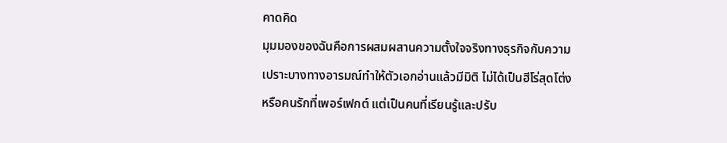คาดคิด
มุมมองของฉันคือการผสมผสานความตั้งใจจริงทางธุรกิจกับความเปราะบางทางอารมณ์ทำให้ตัวเอกอ่านแล้วมีมิติ ไม่ได้เป็นฮีโร่สุดโต่งหรือคนรักที่เพอร์เฟกต์ แต่เป็นคนที่เรียนรู้และปรับ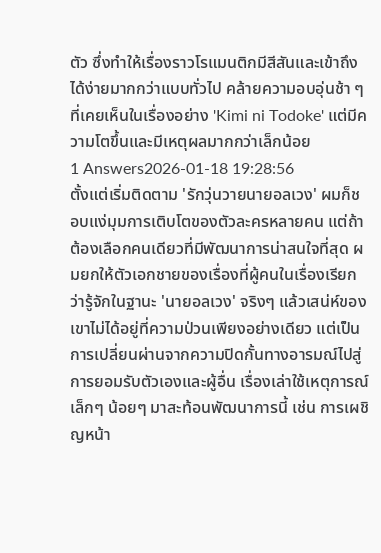ตัว ซึ่งทำให้เรื่องราวโรแมนติกมีสีสันและเข้าถึงได้ง่ายมากกว่าแบบทั่วไป คล้ายความอบอุ่นช้า ๆ ที่เคยเห็นในเรื่องอย่าง 'Kimi ni Todoke' แต่มีความโตขึ้นและมีเหตุผลมากกว่าเล็กน้อย
1 Answers2026-01-18 19:28:56
ตั้งแต่เริ่มติดตาม 'รักวุ่นวายนายอลเวง' ผมก็ชอบแง่มุมการเติบโตของตัวละครหลายคน แต่ถ้าต้องเลือกคนเดียวที่มีพัฒนาการน่าสนใจที่สุด ผมยกให้ตัวเอกชายของเรื่องที่ผู้คนในเรื่องเรียกว่ารู้จักในฐานะ 'นายอลเวง' จริงๆ แล้วเสน่ห์ของเขาไม่ได้อยู่ที่ความป่วนเพียงอย่างเดียว แต่เป็นการเปลี่ยนผ่านจากความปิดกั้นทางอารมณ์ไปสู่การยอมรับตัวเองและผู้อื่น เรื่องเล่าใช้เหตุการณ์เล็กๆ น้อยๆ มาสะท้อนพัฒนาการนี้ เช่น การเผชิญหน้า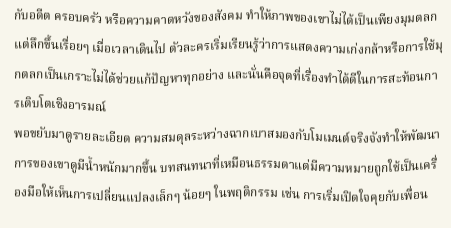กับอดีต ครอบครัว หรือความคาดหวังของสังคม ทำให้ภาพของเขาไม่ได้เป็นเพียงมุมตลก แต่ลึกขึ้นเรื่อยๆ เมื่อเวลาเดินไป ตัวละครเริ่มเรียนรู้ว่าการแสดงความเก่งกล้าหรือการใช้มุกตลกเป็นเกราะไม่ได้ช่วยแก้ปัญหาทุกอย่าง และนั่นคือจุดที่เรื่องทำได้ดีในการสะท้อนการเติบโตเชิงอารมณ์
พอขยับมาดูรายละเอียด ความสมดุลระหว่างฉากเบาสมองกับโมเมนต์จริงจังทำให้พัฒนาการของเขาดูมีน้ำหนักมากขึ้น บทสนทนาที่เหมือนธรรมดาแต่มีความหมายถูกใช้เป็นเครื่องมือให้เห็นการเปลี่ยนแปลงเล็กๆ น้อยๆ ในพฤติกรรม เช่น การเริ่มเปิดใจคุยกับเพื่อน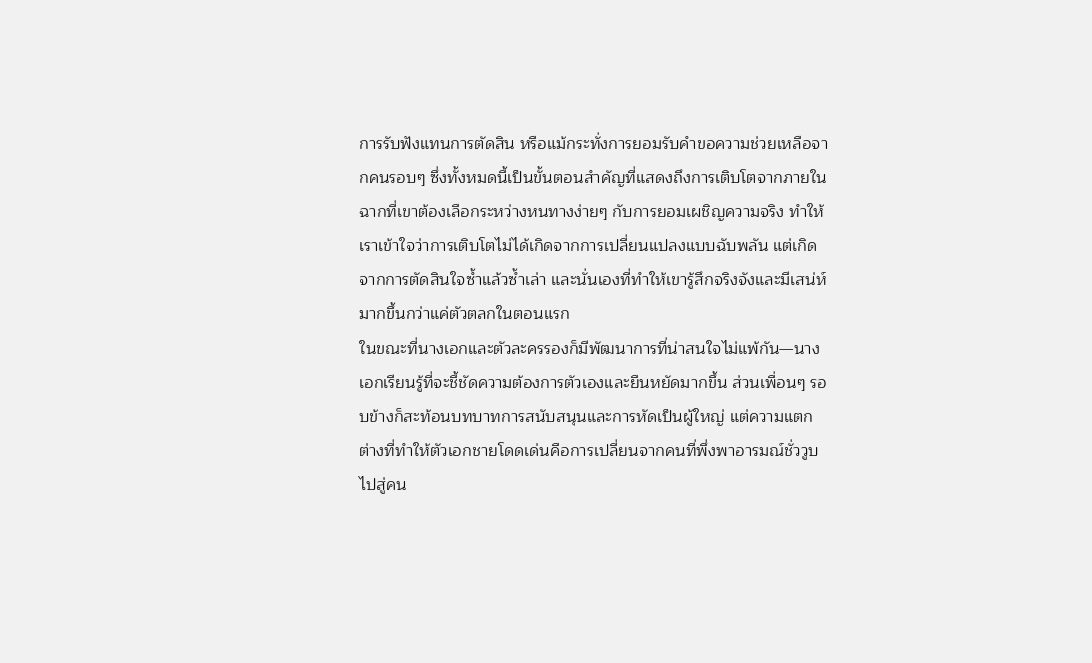การรับฟังแทนการตัดสิน หรือแม้กระทั่งการยอมรับคำขอความช่วยเหลือจากคนรอบๆ ซึ่งทั้งหมดนี้เป็นขั้นตอนสำคัญที่แสดงถึงการเติบโตจากภายใน ฉากที่เขาต้องเลือกระหว่างหนทางง่ายๆ กับการยอมเผชิญความจริง ทำให้เราเข้าใจว่าการเติบโตไม่ได้เกิดจากการเปลี่ยนแปลงแบบฉับพลัน แต่เกิดจากการตัดสินใจซ้ำแล้วซ้ำเล่า และนั่นเองที่ทำให้เขารู้สึกจริงจังและมีเสน่ห์มากขึ้นกว่าแค่ตัวตลกในตอนแรก
ในขณะที่นางเอกและตัวละครรองก็มีพัฒนาการที่น่าสนใจไม่แพ้กัน—นางเอกเรียนรู้ที่จะชี้ชัดความต้องการตัวเองและยืนหยัดมากขึ้น ส่วนเพื่อนๆ รอบข้างก็สะท้อนบทบาทการสนับสนุนและการหัดเป็นผู้ใหญ่ แต่ความแตกต่างที่ทำให้ตัวเอกชายโดดเด่นคือการเปลี่ยนจากคนที่พึ่งพาอารมณ์ชั่ววูบ ไปสู่คน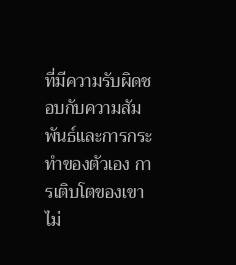ที่มีความรับผิดชอบกับความสัมพันธ์และการกระทำของตัวเอง การเติบโตของเขาไม่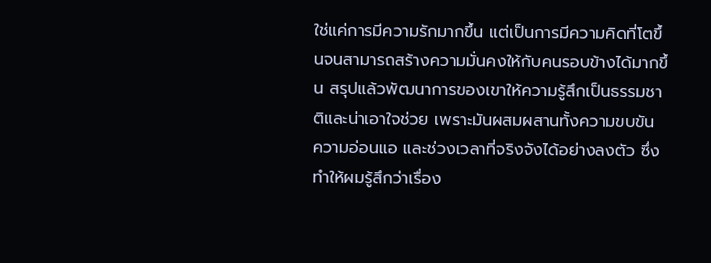ใช่แค่การมีความรักมากขึ้น แต่เป็นการมีความคิดที่โตขึ้นจนสามารถสร้างความมั่นคงให้กับคนรอบข้างได้มากขึ้น สรุปแล้วพัฒนาการของเขาให้ความรู้สึกเป็นธรรมชาติและน่าเอาใจช่วย เพราะมันผสมผสานทั้งความขบขัน ความอ่อนแอ และช่วงเวลาที่จริงจังได้อย่างลงตัว ซึ่งทำให้ผมรู้สึกว่าเรื่อง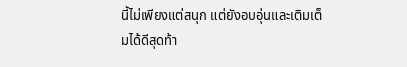นี้ไม่เพียงแต่สนุก แต่ยังอบอุ่นและเติมเต็มได้ดีสุดท้า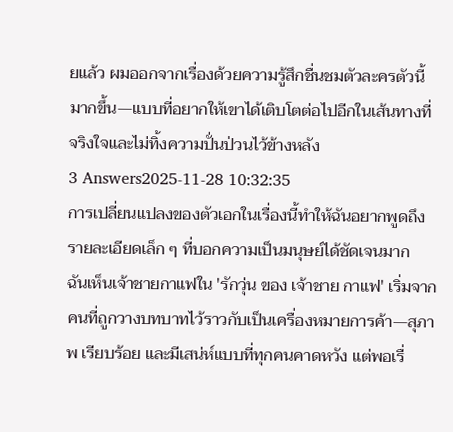ยแล้ว ผมออกจากเรื่องด้วยความรู้สึกชื่นชมตัวละครตัวนี้มากขึ้น—แบบที่อยากให้เขาได้เติบโตต่อไปอีกในเส้นทางที่จริงใจและไม่ทิ้งความปั่นป่วนไว้ข้างหลัง
3 Answers2025-11-28 10:32:35
การเปลี่ยนแปลงของตัวเอกในเรื่องนี้ทำให้ฉันอยากพูดถึงรายละเอียดเล็ก ๆ ที่บอกความเป็นมนุษย์ได้ชัดเจนมาก
ฉันเห็นเจ้าชายกาแฟใน 'รักวุ่น ของ เจ้าชาย กาแฟ' เริ่มจากคนที่ถูกวางบทบาทไว้ราวกับเป็นเครื่องหมายการค้า—สุภาพ เรียบร้อย และมีเสน่ห์แบบที่ทุกคนคาดหวัง แต่พอเรื่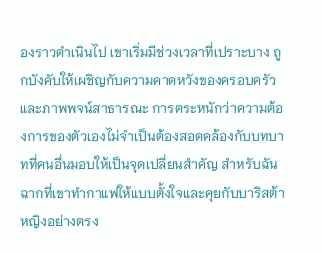องราวดำเนินไป เขาเริ่มมีช่วงเวลาที่เปราะบาง ถูกบังคับให้เผชิญกับความคาดหวังของครอบครัวและภาพพจน์สาธารณะ การตระหนักว่าความต้องการของตัวเองไม่จำเป็นต้องสอดคล้องกับบทบาทที่คนอื่นมอบให้เป็นจุดเปลี่ยนสำคัญ สำหรับฉัน ฉากที่เขาทำกาแฟให้แบบตั้งใจและคุยกับบาริสต้าหญิงอย่างตรง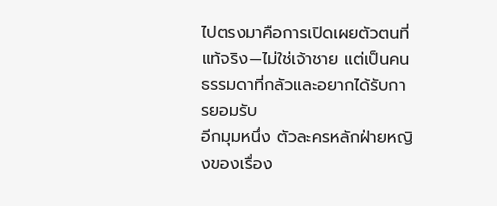ไปตรงมาคือการเปิดเผยตัวตนที่แท้จริง—ไม่ใช่เจ้าชาย แต่เป็นคนธรรมดาที่กลัวและอยากได้รับการยอมรับ
อีกมุมหนึ่ง ตัวละครหลักฝ่ายหญิงของเรื่อง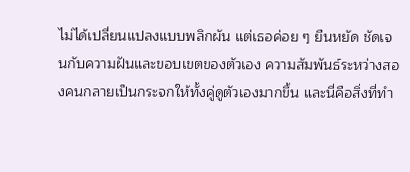ไม่ได้เปลี่ยนแปลงแบบพลิกผัน แต่เธอค่อย ๆ ยืนหยัด ชัดเจนกับความฝันและขอบเขตของตัวเอง ความสัมพันธ์ระหว่างสองคนกลายเป็นกระจกให้ทั้งคู่ดูตัวเองมากขึ้น และนี่คือสิ่งที่ทำ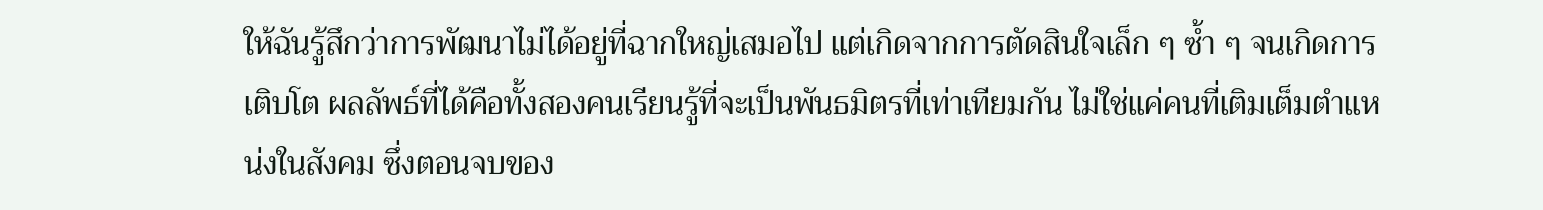ให้ฉันรู้สึกว่าการพัฒนาไม่ได้อยู่ที่ฉากใหญ่เสมอไป แต่เกิดจากการตัดสินใจเล็ก ๆ ซ้ำ ๆ จนเกิดการเติบโต ผลลัพธ์ที่ได้คือทั้งสองคนเรียนรู้ที่จะเป็นพันธมิตรที่เท่าเทียมกัน ไม่ใช่แค่คนที่เติมเต็มตำแหน่งในสังคม ซึ่งตอนจบของ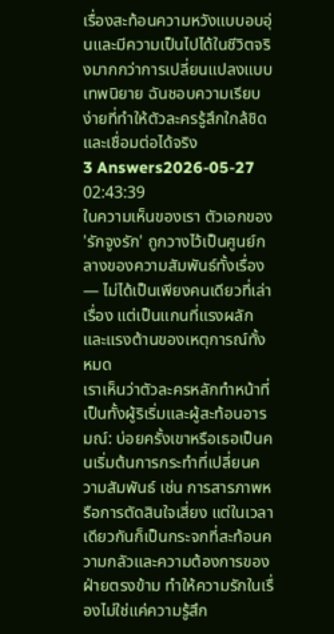เรื่องสะท้อนความหวังแบบอบอุ่นและมีความเป็นไปได้ในชีวิตจริงมากกว่าการเปลี่ยนแปลงแบบเทพนิยาย ฉันชอบความเรียบง่ายที่ทำให้ตัวละครรู้สึกใกล้ชิดและเชื่อมต่อได้จริง
3 Answers2026-05-27 02:43:39
ในความเห็นของเรา ตัวเอกของ 'รักจูงรัก' ถูกวางไว้เป็นศูนย์กลางของความสัมพันธ์ทั้งเรื่อง — ไม่ได้เป็นเพียงคนเดียวที่เล่าเรื่อง แต่เป็นแกนที่แรงผลักและแรงต้านของเหตุการณ์ทั้งหมด
เราเห็นว่าตัวละครหลักทำหน้าที่เป็นทั้งผู้ริเริ่มและผู้สะท้อนอารมณ์: บ่อยครั้งเขาหรือเธอเป็นคนเริ่มต้นการกระทำที่เปลี่ยนความสัมพันธ์ เช่น การสารภาพหรือการตัดสินใจเสี่ยง แต่ในเวลาเดียวกันก็เป็นกระจกที่สะท้อนความกลัวและความต้องการของฝ่ายตรงข้าม ทำให้ความรักในเรื่องไม่ใช่แค่ความรู้สึก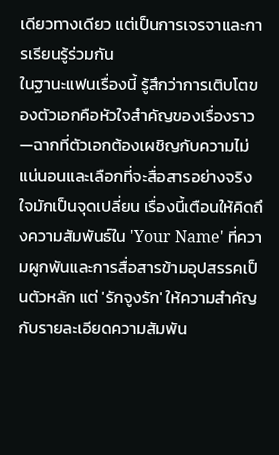เดียวทางเดียว แต่เป็นการเจรจาและการเรียนรู้ร่วมกัน
ในฐานะแฟนเรื่องนี้ รู้สึกว่าการเติบโตของตัวเอกคือหัวใจสำคัญของเรื่องราว—ฉากที่ตัวเอกต้องเผชิญกับความไม่แน่นอนและเลือกที่จะสื่อสารอย่างจริงใจมักเป็นจุดเปลี่ยน เรื่องนี้เตือนให้คิดถึงความสัมพันธ์ใน 'Your Name' ที่ความผูกพันและการสื่อสารข้ามอุปสรรคเป็นตัวหลัก แต่ 'รักจูงรัก' ให้ความสำคัญกับรายละเอียดความสัมพัน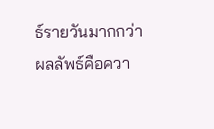ธ์รายวันมากกว่า ผลลัพธ์คือควา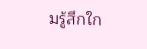มรู้สึกใก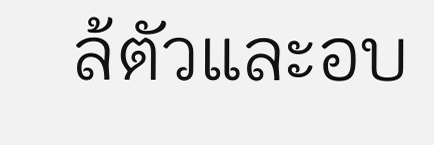ล้ตัวและอบ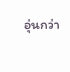อุ่นกว่า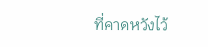ที่คาดหวังไว้